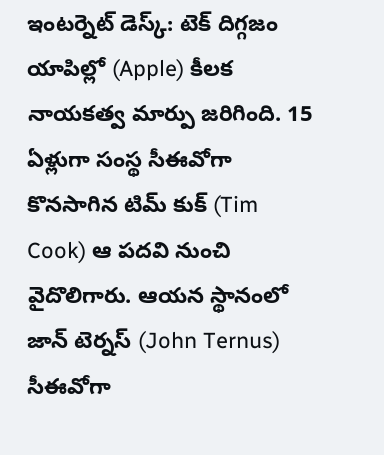ఇంటర్నెట్ డెస్క్: టెక్ దిగ్గజం యాపిల్లో (Apple) కీలక నాయకత్వ మార్పు జరిగింది. 15 ఏళ్లుగా సంస్థ సీఈవోగా కొనసాగిన టిమ్ కుక్ (Tim Cook) ఆ పదవి నుంచి వైదొలిగారు. ఆయన స్థానంలో జాన్ టెర్నస్ (John Ternus) సీఈవోగా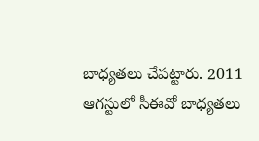బాధ్యతలు చేపట్టారు. 2011 ఆగస్టులో సీఈవో బాధ్యతలు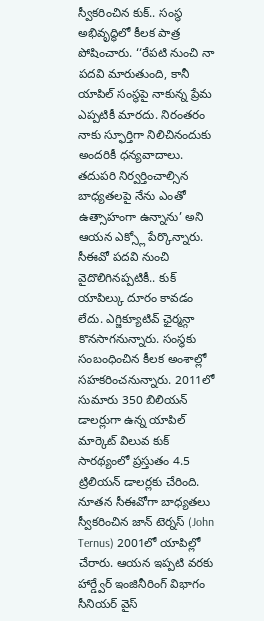స్వీకరించిన కుక్.. సంస్థ అభివృద్ధిలో కీలక పాత్ర పోషించారు. ‘‘రేపటి నుంచి నా పదవి మారుతుంది, కానీ యాపిల్ సంస్థపై నాకున్న ప్రేమ ఎప్పటికీ మారదు. నిరంతరం నాకు స్ఫూర్తిగా నిలిచినందుకు అందరికీ ధన్యవాదాలు. తదుపరి నిర్వర్తించాల్సిన బాధ్యతలపై నేను ఎంతో ఉత్సాహంగా ఉన్నాను’ అని ఆయన ఎక్స్లో పేర్కొన్నారు. సీఈవో పదవి నుంచి వైదొలిగినప్పటికీ.. కుక్ యాపిల్కు దూరం కావడం లేదు. ఎగ్జిక్యూటివ్ ఛైర్మన్గా కొనసాగనున్నారు. సంస్థకు సంబంధించిన కీలక అంశాల్లో సహకరించనున్నారు. 2011లో సుమారు 350 బిలియన్ డాలర్లుగా ఉన్న యాపిల్ మార్కెట్ విలువ కుక్ సారథ్యంలో ప్రస్తుతం 4.5 ట్రిలియన్ డాలర్లకు చేరింది. నూతన సీఈవోగా బాధ్యతలు స్వీకరించిన జాన్ టెర్నస్ (John Ternus) 2001లో యాపిల్లో చేరారు. ఆయన ఇప్పటి వరకు హార్డ్వేర్ ఇంజినీరింగ్ విభాగం సీనియర్ వైస్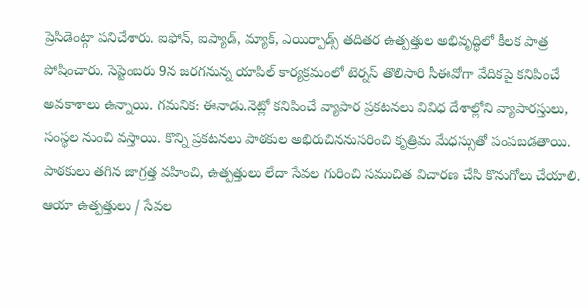ప్రెసిడెంట్గా పనిచేశారు. ఐఫోన్, ఐప్యాడ్, మ్యాక్, ఎయిర్పాడ్స్ తదితర ఉత్పత్తుల అభివృద్ధిలో కీలక పాత్ర పోషించారు. సెప్టెంబరు 9న జరగనున్న యాపిల్ కార్యక్రమంలో టెర్నస్ తొలిసారి సీఈవోగా వేదికపై కనిపించే అవకాశాలు ఉన్నాయి. గమనిక: ఈనాడు.నెట్లో కనిపించే వ్యాపార ప్రకటనలు వివిధ దేశాల్లోని వ్యాపారస్తులు, సంస్థల నుంచి వస్తాయి. కొన్ని ప్రకటనలు పాఠకుల అభిరుచిననుసరించి కృత్రిమ మేధస్సుతో పంపబడతాయి. పాఠకులు తగిన జాగ్రత్త వహించి, ఉత్పత్తులు లేదా సేవల గురించి సముచిత విచారణ చేసి కొనుగోలు చేయాలి. ఆయా ఉత్పత్తులు / సేవల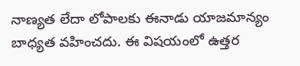నాణ్యత లేదా లోపాలకు ఈనాడు యాజమాన్యం బాధ్యత వహించదు. ఈ విషయంలో ఉత్తర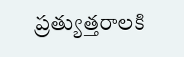ప్రత్యుత్తరాలకి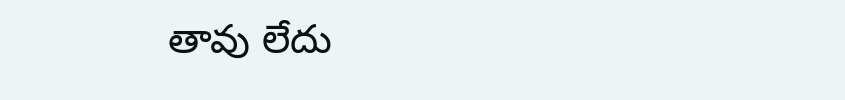తావు లేదు